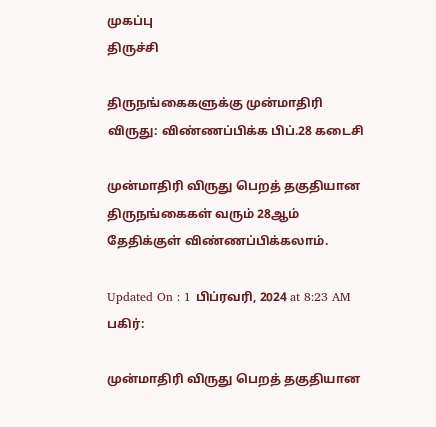முகப்பு
திருச்சி

திருநங்கைகளுக்கு முன்மாதிரி விருது: விண்ணப்பிக்க பிப்.28 கடைசி

முன்மாதிரி விருது பெறத் தகுதியான திருநங்கைகள் வரும் 28ஆம் தேதிக்குள் விண்ணப்பிக்கலாம்.

Updated On : 1 பிப்ரவரி, 2024 at 8:23 AM
பகிர்:

முன்மாதிரி விருது பெறத் தகுதியான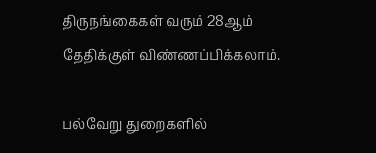திருநங்கைகள் வரும் 28ஆம் தேதிக்குள் விண்ணப்பிக்கலாம்.

பல்வேறு துறைகளில்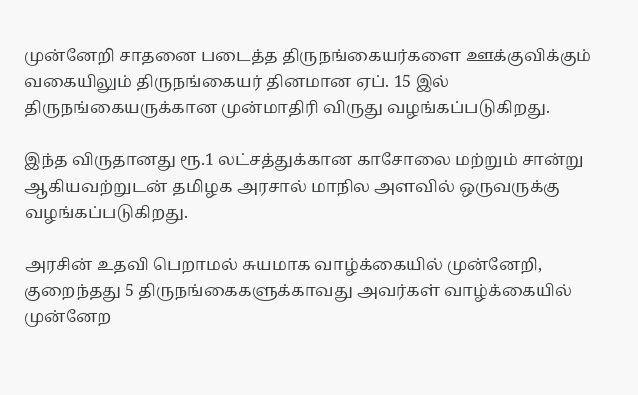முன்னேறி சாதனை படைத்த திருநங்கையர்களை ஊக்குவிக்கும் வகையிலும் திருநங்கையர் தினமான ஏப். 15 இல் திருநங்கையருக்கான முன்மாதிரி விருது வழங்கப்படுகிறது.

இந்த விருதானது ரூ.1 லட்சத்துக்கான காசோலை மற்றும் சான்று ஆகியவற்றுடன் தமிழக அரசால் மாநில அளவில் ஒருவருக்கு வழங்கப்படுகிறது.

அரசின் உதவி பெறாமல் சுயமாக வாழ்க்கையில் முன்னேறி, குறைந்தது 5 திருநங்கைகளுக்காவது அவர்கள் வாழ்க்கையில் முன்னேற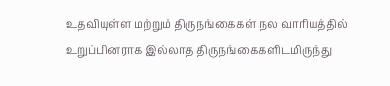உதவியுள்ள மற்றும் திருநங்கைகள் நல வாரியத்தில் உறுப்பினராக இல்லாத திருநங்கைகளிடமிருந்து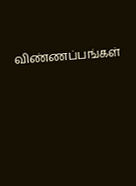விண்ணப்பங்கள்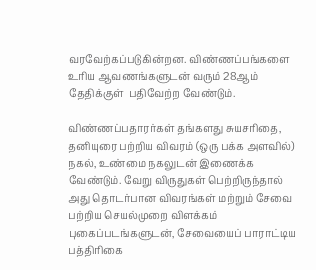வரவேற்கப்படுகின்றன. விண்ணப்பங்களை உரிய ஆவணங்களுடன் வரும் 28ஆம் தேதிக்குள்  பதிவேற்ற வேண்டும்.

விண்ணப்பதாரர்கள் தங்களது சுயசரிதை, தனியுரை பற்றிய விவரம் (ஒரு பக்க அளவில்) நகல், உண்மை நகலுடன் இணைக்க வேண்டும். வேறு விருதுகள் பெற்றிருந்தால் அது தொடர்பான விவரங்கள் மற்றும் சேவை பற்றிய செயல்முறை விளக்கம் புகைப்படங்களுடன், சேவையைப் பாராட்டிய பத்திரிகை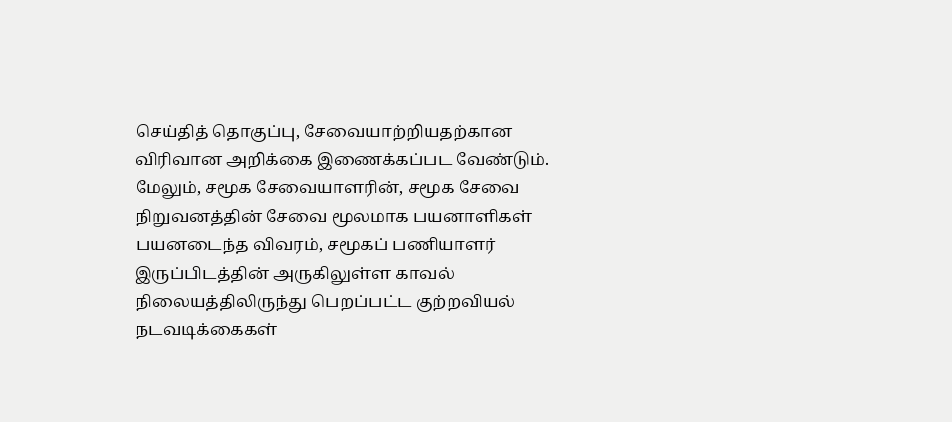செய்தித் தொகுப்பு, சேவையாற்றியதற்கான விரிவான அறிக்கை இணைக்கப்பட வேண்டும். மேலும், சமூக சேவையாளரின், சமூக சேவை நிறுவனத்தின் சேவை மூலமாக பயனாளிகள் பயனடைந்த விவரம், சமூகப் பணியாளர் இருப்பிடத்தின் அருகிலுள்ள காவல் நிலையத்திலிருந்து பெறப்பட்ட குற்றவியல் நடவடிக்கைகள்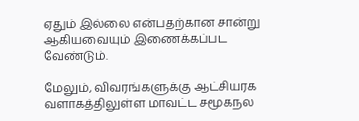ஏதும் இல்லை என்பதற்கான சான்று ஆகியவையும் இணைக்கப்பட வேண்டும்.

மேலும், விவரங்களுக்கு ஆட்சியரக வளாகத்திலுள்ள மாவட்ட சமூகநல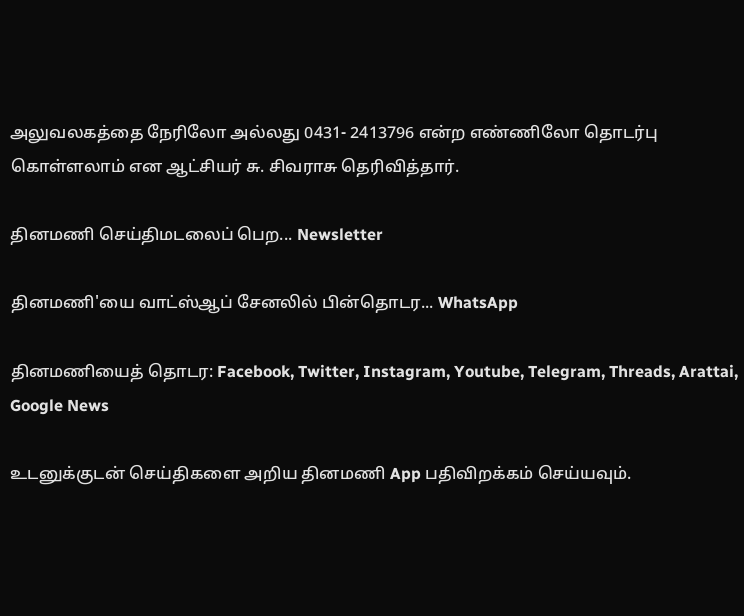அலுவலகத்தை நேரிலோ அல்லது 0431- 2413796 என்ற எண்ணிலோ தொடர்பு கொள்ளலாம் என ஆட்சியர் சு. சிவராசு தெரிவித்தார்.

தினமணி செய்திமடலைப் பெற... Newsletter

தினமணி'யை வாட்ஸ்ஆப் சேனலில் பின்தொடர... WhatsApp

தினமணியைத் தொடர: Facebook, Twitter, Instagram, Youtube, Telegram, Threads, Arattai, Google News

உடனுக்குடன் செய்திகளை அறிய தினமணி App பதிவிறக்கம் செய்யவும்.